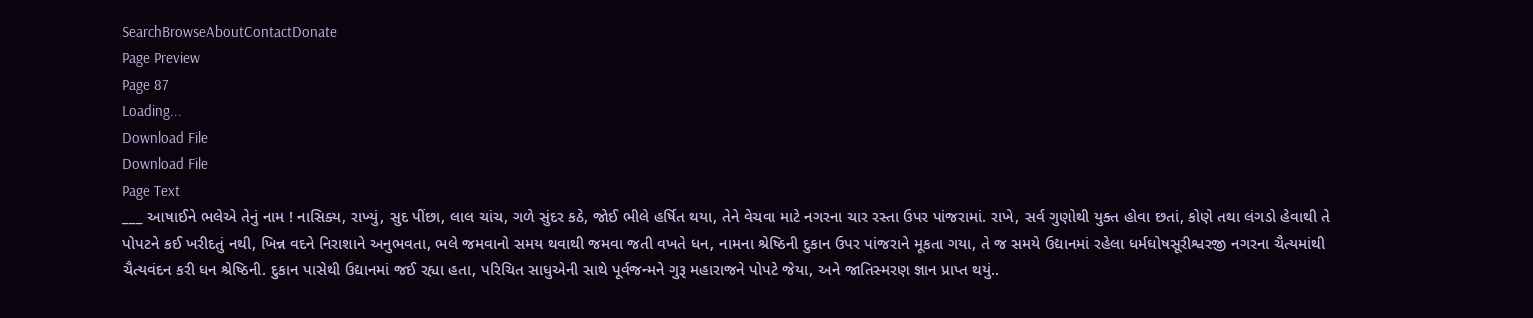SearchBrowseAboutContactDonate
Page Preview
Page 87
Loading...
Download File
Download File
Page Text
___ આષાઈને ભલેએ તેનું નામ ! નાસિક્ય, રાખ્યું, સુદ પીંછા, લાલ ચાંચ, ગળે સુંદર કઠે, જોઈ ભીલે હર્ષિત થયા, તેને વેચવા માટે નગરના ચાર રસ્તા ઉપર પાંજરામાં. રાખે, સર્વ ગુણોથી યુક્ત હોવા છતાં, કોણે તથા લંગડો હેવાથી તે પોપટને કઈ ખરીદતું નથી, ખિન્ન વદને નિરાશાને અનુભવતા, ભલે જમવાનો સમય થવાથી જમવા જતી વખતે ધન, નામના શ્રેષ્ઠિની દુકાન ઉપર પાંજરાને મૂકતા ગયા, તે જ સમયે ઉદ્યાનમાં રહેલા ધર્મઘોષસૂરીશ્વરજી નગરના ચૈત્યમાંથી ચૈત્યવંદન કરી ધન શ્રેષ્ઠિની. દુકાન પાસેથી ઉદ્યાનમાં જઈ રહ્યા હતા, પરિચિત સાધુએની સાથે પૂર્વજન્મને ગુરૂ મહારાજને પોપટે જેયા, અને જાતિસ્મરણ જ્ઞાન પ્રાપ્ત થયું..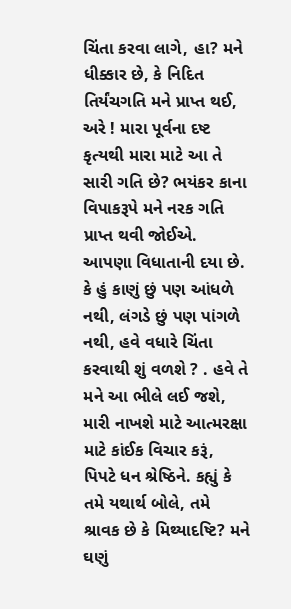ચિંતા કરવા લાગે, હા? મને ધીક્કાર છે, કે નિદિત તિર્યંચગતિ મને પ્રાપ્ત થઈ, અરે ! મારા પૂર્વના દષ્ટ કૃત્યથી મારા માટે આ તે સારી ગતિ છે? ભયંકર કાના વિપાકરૂપે મને નરક ગતિ પ્રાપ્ત થવી જોઈએ. આપણા વિધાતાની દયા છે. કે હું કાણું છું પણ આંધળે નથી, લંગડે છું પણ પાંગળે નથી, હવે વધારે ચિંતા કરવાથી શું વળશે ? . હવે તે મને આ ભીલે લઈ જશે, મારી નાખશે માટે આત્મરક્ષા માટે કાંઈક વિચાર કરૂં, પિપટે ધન શ્રેષ્ઠિને. કહ્યું કે તમે યથાર્થ બોલે, તમે શ્રાવક છે કે મિથ્યાદષ્ટિ? મને ઘણું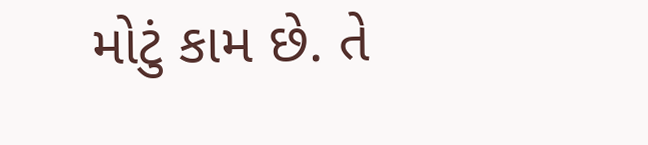મોટું કામ છે. તે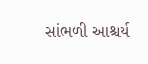સાંભળી આશ્ચર્ય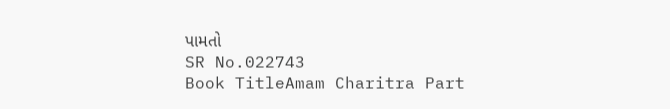પામતો
SR No.022743
Book TitleAmam Charitra Part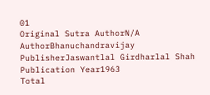01
Original Sutra AuthorN/A
AuthorBhanuchandravijay
PublisherJaswantlal Girdharlal Shah
Publication Year1963
Total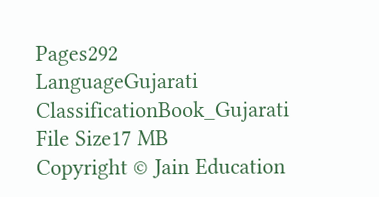Pages292
LanguageGujarati
ClassificationBook_Gujarati
File Size17 MB
Copyright © Jain Education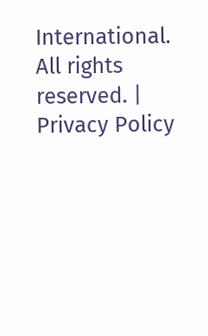International. All rights reserved. | Privacy Policy